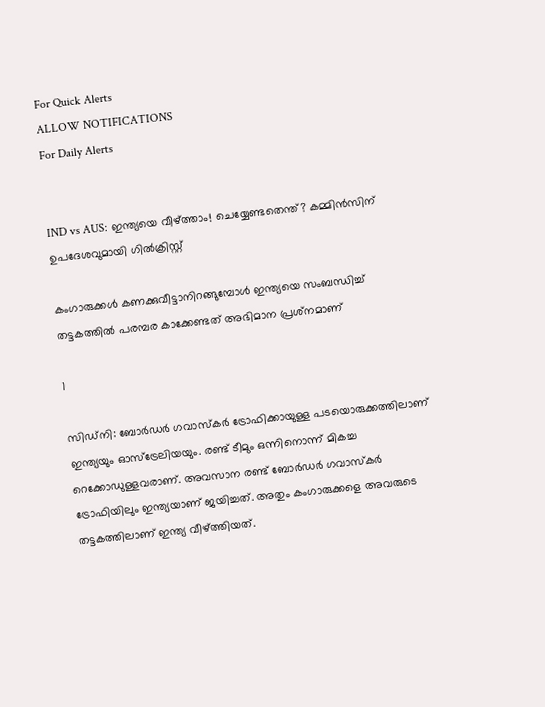For Quick Alerts
ALLOW NOTIFICATIONS
For Daily Alerts


IND vs AUS: ഇന്ത്യയെ വീഴ്ത്താം! ചെയ്യേണ്ടതെന്ത്? കമ്മിന്‍സിന് ഉപദേശവുമായി ഗില്‍ക്രിസ്റ്റ്

കംഗാരുക്കള്‍ കണക്കുവീട്ടാനിറങ്ങുമ്പോള്‍ ഇന്ത്യയെ സംബന്ധിച്ച് തട്ടകത്തില്‍ പരമ്പര കാക്കേണ്ടത് അഭിമാന പ്രശ്‌നമാണ്

1

സിഡ്‌നി: ബോര്‍ഡര്‍ ഗവാസ്‌കര്‍ ട്രോഫിക്കായുള്ള പടയൊരുക്കത്തിലാണ് ഇന്ത്യയും ഓസ്‌ട്രേലിയയും. രണ്ട് ടീമും ഒന്നിനൊന്ന് മികച്ച റെക്കോഡുള്ളവരാണ്. അവസാന രണ്ട് ബോര്‍ഡര്‍ ഗവാസ്‌കര്‍ ട്രോഫിയിലും ഇന്ത്യയാണ് ജയിച്ചത്. അതും കംഗാരുക്കളെ അവരുടെ തട്ടകത്തിലാണ് ഇന്ത്യ വീഴ്ത്തിയത്.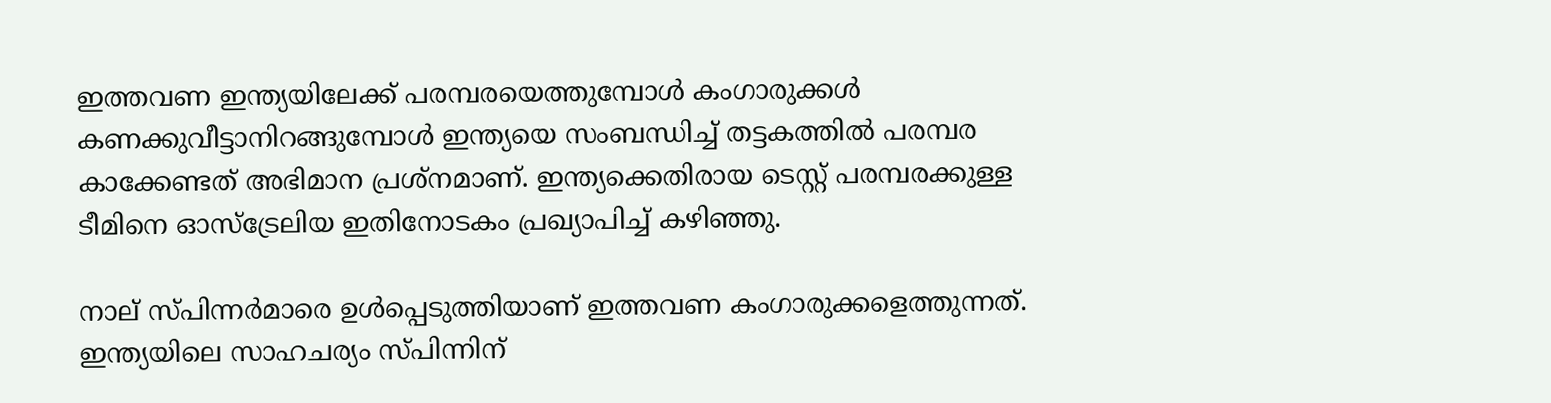ഇത്തവണ ഇന്ത്യയിലേക്ക് പരമ്പരയെത്തുമ്പോള്‍ കംഗാരുക്കള്‍ കണക്കുവീട്ടാനിറങ്ങുമ്പോള്‍ ഇന്ത്യയെ സംബന്ധിച്ച് തട്ടകത്തില്‍ പരമ്പര കാക്കേണ്ടത് അഭിമാന പ്രശ്‌നമാണ്. ഇന്ത്യക്കെതിരായ ടെസ്റ്റ് പരമ്പരക്കുള്ള ടീമിനെ ഓസ്‌ട്രേലിയ ഇതിനോടകം പ്രഖ്യാപിച്ച് കഴിഞ്ഞു.

നാല് സ്പിന്നര്‍മാരെ ഉള്‍പ്പെടുത്തിയാണ് ഇത്തവണ കംഗാരുക്കളെത്തുന്നത്. ഇന്ത്യയിലെ സാഹചര്യം സ്പിന്നിന്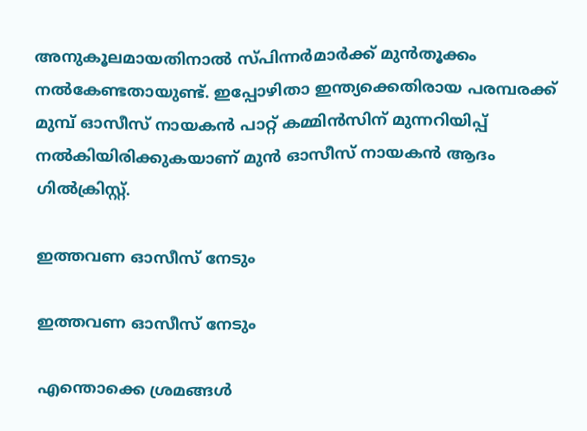അനുകൂലമായതിനാല്‍ സ്പിന്നര്‍മാര്‍ക്ക് മുന്‍തൂക്കം നല്‍കേണ്ടതായുണ്ട്. ഇപ്പോഴിതാ ഇന്ത്യക്കെതിരായ പരമ്പരക്ക് മുമ്പ് ഓസീസ് നായകന്‍ പാറ്റ് കമ്മിന്‍സിന് മുന്നറിയിപ്പ് നല്‍കിയിരിക്കുകയാണ് മുന്‍ ഓസീസ് നായകന്‍ ആദം ഗില്‍ക്രിസ്റ്റ്.

ഇത്തവണ ഓസീസ് നേടും

ഇത്തവണ ഓസീസ് നേടും

എന്തൊക്കെ ശ്രമങ്ങള്‍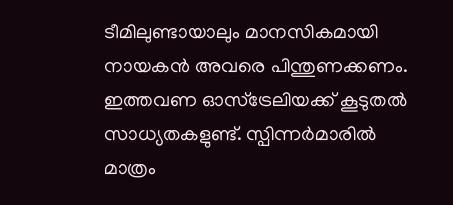ടീമിലുണ്ടായാലും മാനസികമായി നായകന്‍ അവരെ പിന്തുണക്കണം. ഇത്തവണ ഓസ്‌ട്രേലിയക്ക് കൂടുതല്‍ സാധ്യതകളുണ്ട്. സ്പിന്നര്‍മാരില്‍ മാത്രം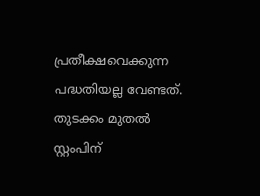പ്രതീക്ഷവെക്കുന്ന പദ്ധതിയല്ല വേണ്ടത്. തുടക്കം മുതല്‍ സ്റ്റംപിന്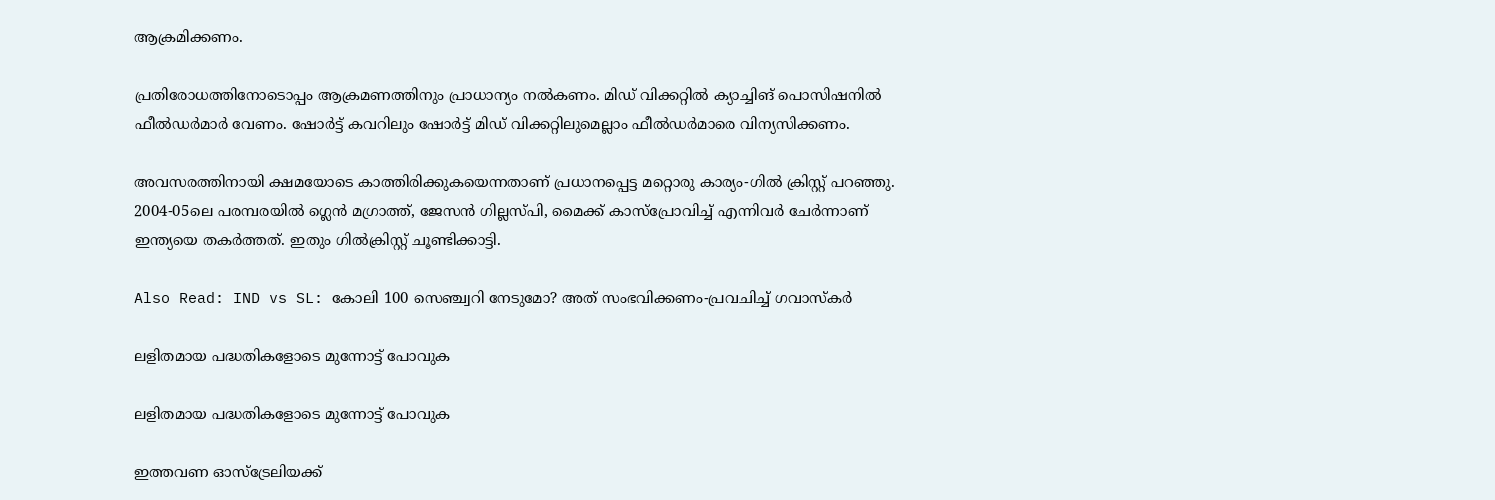ആക്രമിക്കണം.

പ്രതിരോധത്തിനോടൊപ്പം ആക്രമണത്തിനും പ്രാധാന്യം നല്‍കണം. മിഡ് വിക്കറ്റില്‍ ക്യാച്ചിങ് പൊസിഷനില്‍ ഫീല്‍ഡര്‍മാര്‍ വേണം. ഷോര്‍ട്ട് കവറിലും ഷോര്‍ട്ട് മിഡ് വിക്കറ്റിലുമെല്ലാം ഫീല്‍ഡര്‍മാരെ വിന്യസിക്കണം.

അവസരത്തിനായി ക്ഷമയോടെ കാത്തിരിക്കുകയെന്നതാണ് പ്രധാനപ്പെട്ട മറ്റൊരു കാര്യം-ഗില്‍ ക്രിസ്റ്റ് പറഞ്ഞു. 2004-05ലെ പരമ്പരയില്‍ ഗ്ലെന്‍ മഗ്രാത്ത്, ജേസന്‍ ഗില്ലസ്പി, മൈക്ക് കാസ്‌പ്രോവിച്ച് എന്നിവര്‍ ചേര്‍ന്നാണ് ഇന്ത്യയെ തകര്‍ത്തത്. ഇതും ഗില്‍ക്രിസ്റ്റ് ചൂണ്ടിക്കാട്ടി.

Also Read: IND vs SL: കോലി 100 സെഞ്ച്വറി നേടുമോ? അത് സംഭവിക്കണം-പ്രവചിച്ച് ഗവാസ്‌കര്‍

ലളിതമായ പദ്ധതികളോടെ മുന്നോട്ട് പോവുക

ലളിതമായ പദ്ധതികളോടെ മുന്നോട്ട് പോവുക

ഇത്തവണ ഓസ്‌ട്രേലിയക്ക്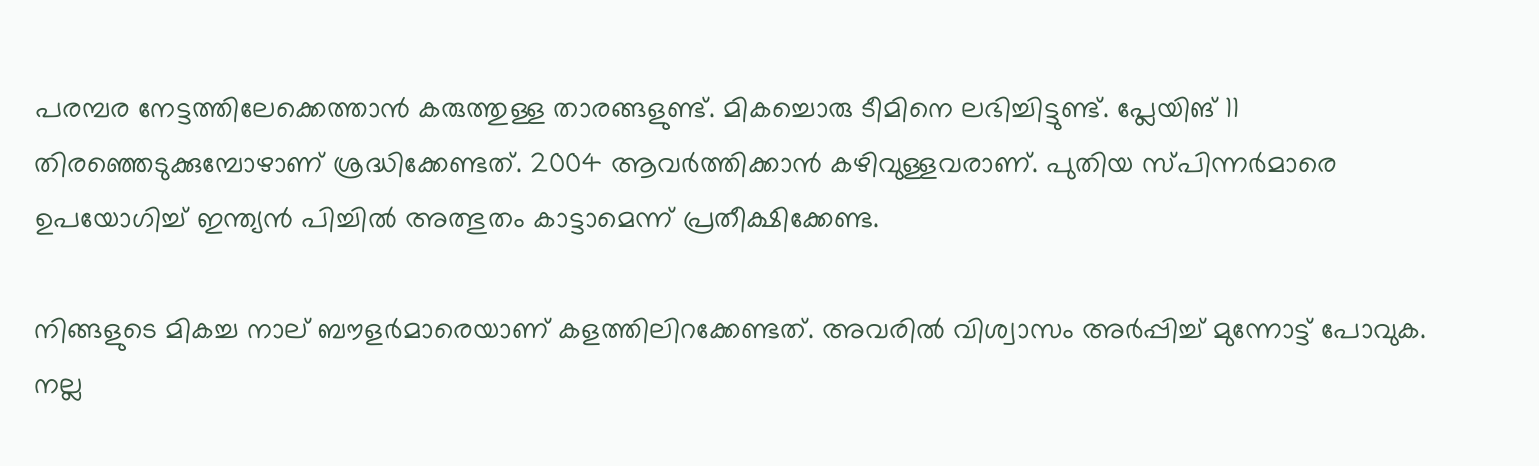പരമ്പര നേട്ടത്തിലേക്കെത്താന്‍ കരുത്തുള്ള താരങ്ങളുണ്ട്. മികച്ചൊരു ടീമിനെ ലഭിച്ചിട്ടുണ്ട്. പ്ലേയിങ് 11 തിരഞ്ഞെടുക്കുമ്പോഴാണ് ശ്രദ്ധിക്കേണ്ടത്. 2004 ആവര്‍ത്തിക്കാന്‍ കഴിവുള്ളവരാണ്. പുതിയ സ്പിന്നര്‍മാരെ ഉപയോഗിച്ച് ഇന്ത്യന്‍ പിച്ചില്‍ അത്ഭുതം കാട്ടാമെന്ന് പ്രതീക്ഷിക്കേണ്ട.

നിങ്ങളുടെ മികച്ച നാല് ബൗളര്‍മാരെയാണ് കളത്തിലിറക്കേണ്ടത്. അവരില്‍ വിശ്വാസം അര്‍പ്പിച്ച് മുന്നോട്ട് പോവുക. നല്ല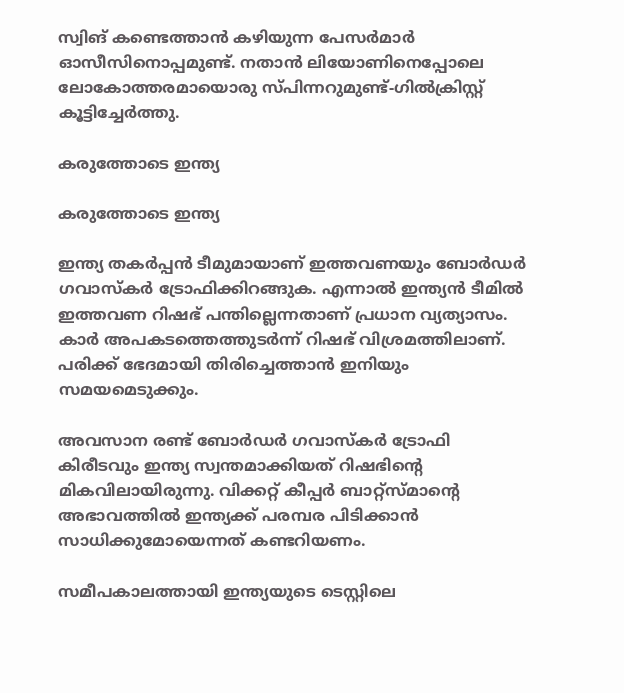സ്വിങ് കണ്ടെത്താന്‍ കഴിയുന്ന പേസര്‍മാര്‍ ഓസീസിനൊപ്പമുണ്ട്. നതാന്‍ ലിയോണിനെപ്പോലെ ലോകോത്തരമായൊരു സ്പിന്നറുമുണ്ട്-ഗില്‍ക്രിസ്റ്റ് കൂട്ടിച്ചേര്‍ത്തു.

കരുത്തോടെ ഇന്ത്യ

കരുത്തോടെ ഇന്ത്യ

ഇന്ത്യ തകര്‍പ്പന്‍ ടീമുമായാണ് ഇത്തവണയും ബോര്‍ഡര്‍ ഗവാസ്‌കര്‍ ട്രോഫിക്കിറങ്ങുക. എന്നാല്‍ ഇന്ത്യന്‍ ടീമില്‍ ഇത്തവണ റിഷഭ് പന്തില്ലെന്നതാണ് പ്രധാന വ്യത്യാസം. കാര്‍ അപകടത്തെത്തുടര്‍ന്ന് റിഷഭ് വിശ്രമത്തിലാണ്. പരിക്ക് ഭേദമായി തിരിച്ചെത്താന്‍ ഇനിയും സമയമെടുക്കും.

അവസാന രണ്ട് ബോര്‍ഡര്‍ ഗവാസ്‌കര്‍ ട്രോഫി കിരീടവും ഇന്ത്യ സ്വന്തമാക്കിയത് റിഷഭിന്റെ മികവിലായിരുന്നു. വിക്കറ്റ് കീപ്പര്‍ ബാറ്റ്‌സ്മാന്റെ അഭാവത്തില്‍ ഇന്ത്യക്ക് പരമ്പര പിടിക്കാന്‍ സാധിക്കുമോയെന്നത് കണ്ടറിയണം.

സമീപകാലത്തായി ഇന്ത്യയുടെ ടെസ്റ്റിലെ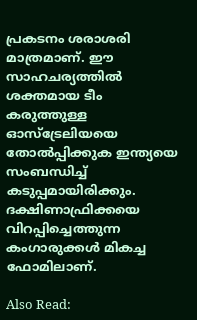പ്രകടനം ശരാശരി മാത്രമാണ്. ഈ സാഹചര്യത്തില്‍ ശക്തമായ ടീം കരുത്തുള്ള ഓസ്‌ട്രേലിയയെ തോല്‍പ്പിക്കുക ഇന്ത്യയെ സംബന്ധിച്ച് കടുപ്പമായിരിക്കും. ദക്ഷിണാഫ്രിക്കയെ വിറപ്പിച്ചെത്തുന്ന കംഗാരുക്കള്‍ മികച്ച ഫോമിലാണ്.

Also Read: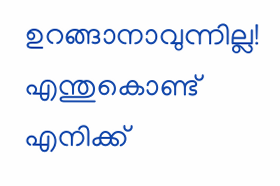ഉറങ്ങാനാവുന്നില്ല! എന്തുകൊണ്ട് എനിക്ക്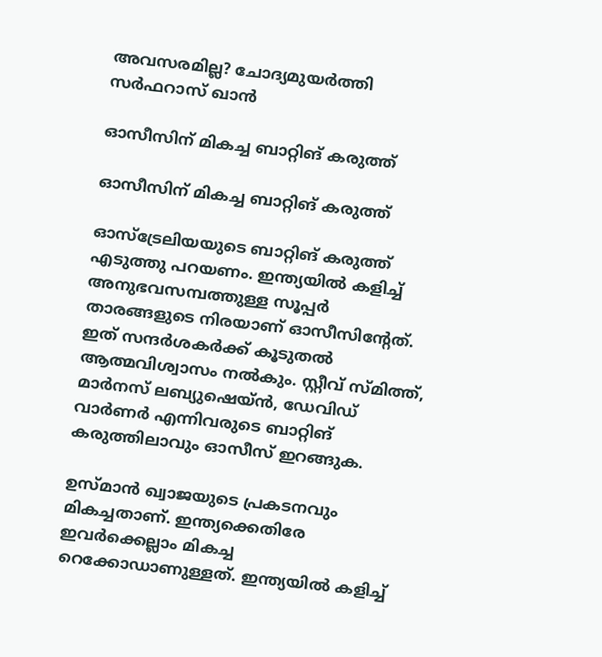അവസരമില്ല? ചോദ്യമുയര്‍ത്തി സര്‍ഫറാസ് ഖാന്‍

ഓസീസിന് മികച്ച ബാറ്റിങ് കരുത്ത്

ഓസീസിന് മികച്ച ബാറ്റിങ് കരുത്ത്

ഓസ്‌ട്രേലിയയുടെ ബാറ്റിങ് കരുത്ത് എടുത്തു പറയണം. ഇന്ത്യയില്‍ കളിച്ച് അനുഭവസമ്പത്തുള്ള സൂപ്പര്‍ താരങ്ങളുടെ നിരയാണ് ഓസീസിന്റേത്. ഇത് സന്ദര്‍ശകര്‍ക്ക് കൂടുതല്‍ ആത്മവിശ്വാസം നല്‍കും. സ്റ്റീവ് സ്മിത്ത്, മാര്‍നസ് ലബ്യുഷെയ്ന്‍, ഡേവിഡ് വാര്‍ണര്‍ എന്നിവരുടെ ബാറ്റിങ് കരുത്തിലാവും ഓസീസ് ഇറങ്ങുക.

ഉസ്മാന്‍ ഖ്വാജയുടെ പ്രകടനവും മികച്ചതാണ്. ഇന്ത്യക്കെതിരേ ഇവര്‍ക്കെല്ലാം മികച്ച റെക്കോഡാണുള്ളത്. ഇന്ത്യയില്‍ കളിച്ച്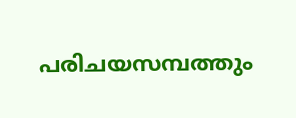പരിചയസമ്പത്തും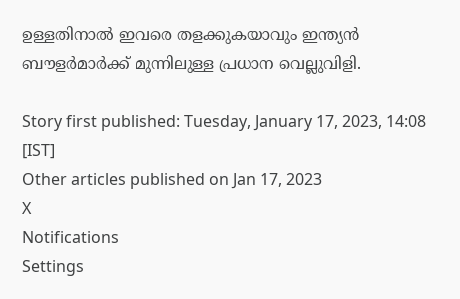ഉള്ളതിനാല്‍ ഇവരെ തളക്കുകയാവും ഇന്ത്യന്‍ ബൗളര്‍മാര്‍ക്ക് മുന്നിലുള്ള പ്രധാന വെല്ലുവിളി.

Story first published: Tuesday, January 17, 2023, 14:08 [IST]
Other articles published on Jan 17, 2023
X
Notifications
Settings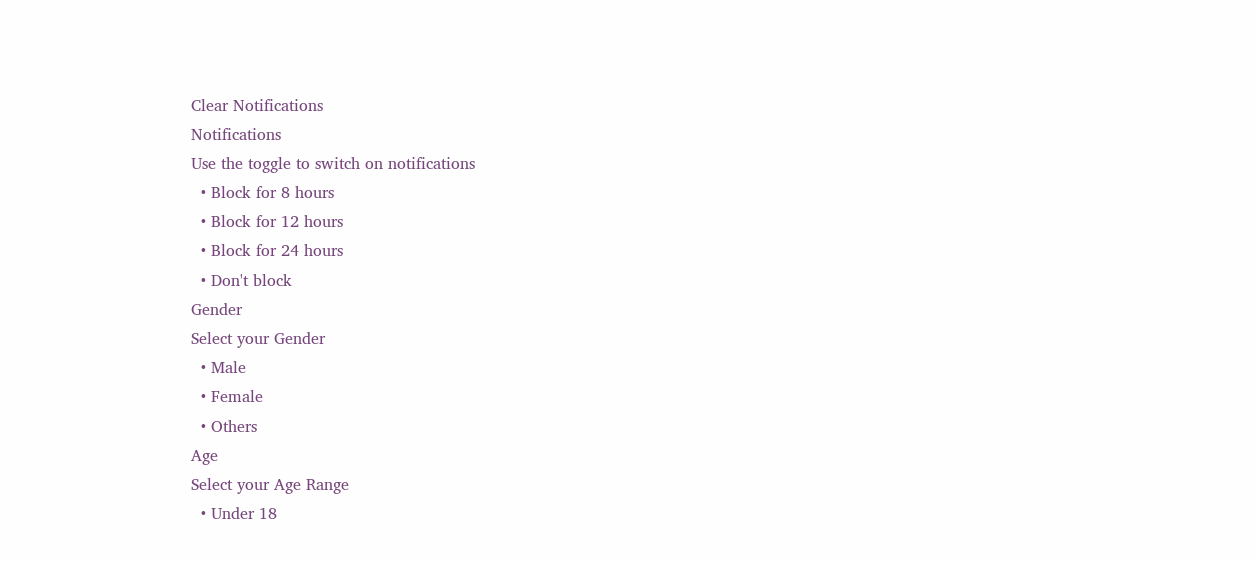Clear Notifications
Notifications
Use the toggle to switch on notifications
  • Block for 8 hours
  • Block for 12 hours
  • Block for 24 hours
  • Don't block
Gender
Select your Gender
  • Male
  • Female
  • Others
Age
Select your Age Range
  • Under 18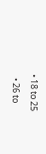• 18 to 25
  • 26 to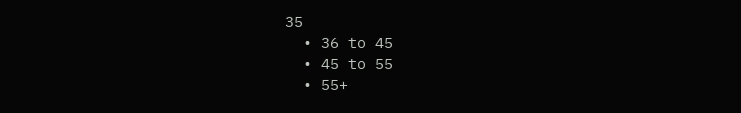35
  • 36 to 45
  • 45 to 55
  • 55+